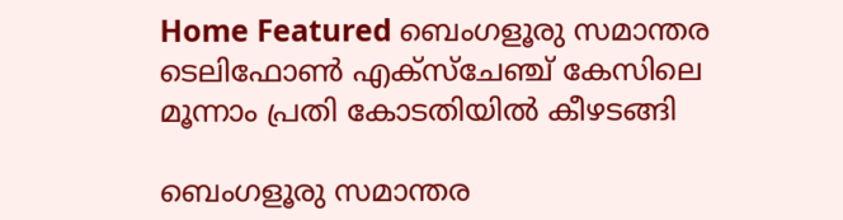Home Featured ബെംഗളൂരു സമാന്തര ടെലിഫോണ്‍ എക്സ്ചേഞ്ച് കേസിലെ മൂന്നാം പ്രതി കോടതിയില്‍ കീഴടങ്ങി

ബെംഗളൂരു സമാന്തര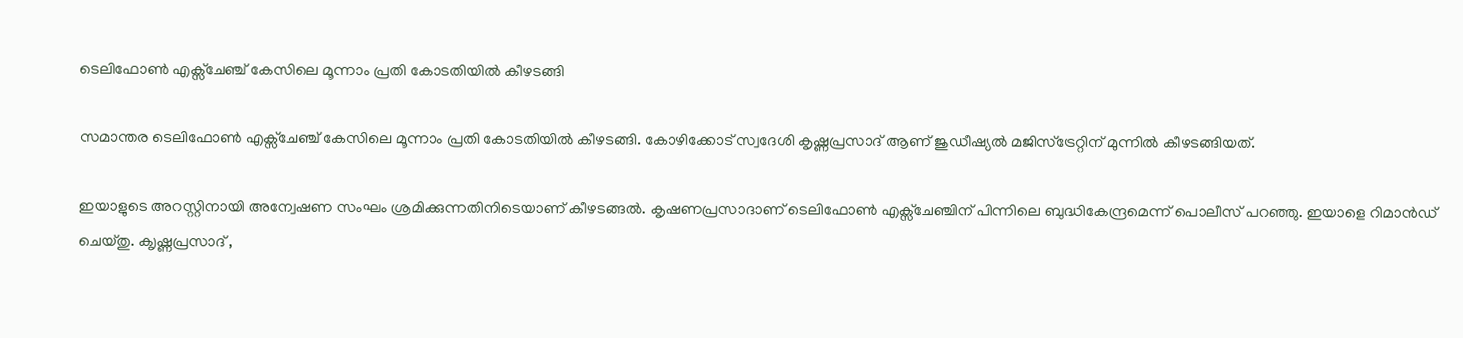ടെലിഫോണ്‍ എക്സ്ചേഞ്ച് കേസിലെ മൂന്നാം പ്രതി കോടതിയില്‍ കീഴടങ്ങി

സമാന്തര ടെലിഫോണ്‍ എക്സ്ചേഞ്ച് കേസിലെ മൂന്നാം പ്രതി കോടതിയില്‍ കീഴടങ്ങി. കോഴിക്കോട് സ്വദേശി കൃഷ്ണപ്രസാദ് ആണ് ജുഡീഷ്യല്‍ മജിസ്ട്രേറ്റിന് മുന്നില്‍ കീഴടങ്ങിയത്.

ഇയാളുടെ അറസ്റ്റിനായി അന്വേഷണ സംഘം ശ്രമിക്കുന്നതിനിടെയാണ് കീഴടങ്ങല്‍. കൃഷണപ്രസാദാണ് ടെലിഫോണ്‍ എക്സ്ചേഞ്ചിന് പിന്നിലെ ബുദ്ധികേന്ദ്രമെന്ന് പൊലീസ് പറഞ്ഞു. ഇയാളെ റിമാന്‍ഡ് ചെയ്തു. ക‍ൃഷ്ണപ്രസാദ് ,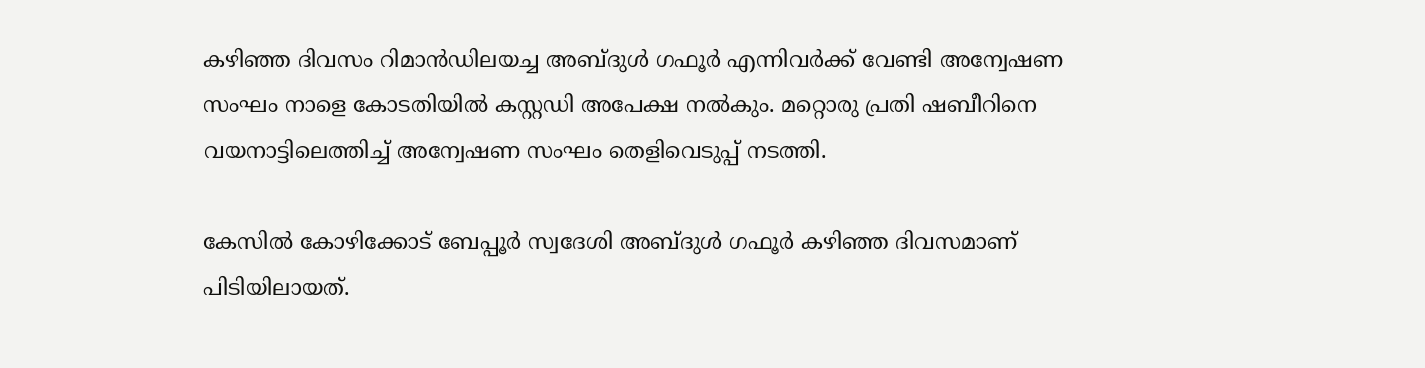കഴിഞ്ഞ ദിവസം റിമാന്‍ഡിലയച്ച അബ്ദുള്‍ ഗഫൂര്‍ എന്നിവര്‍ക്ക് വേണ്ടി അന്വേഷണ സംഘം നാളെ കോടതിയില്‍ കസ്റ്റഡി അപേക്ഷ നല്‍കും. മറ്റൊരു പ്രതി ഷബീറിനെ വയനാട്ടിലെത്തിച്ച്‌ അന്വേഷണ സംഘം തെളിവെടുപ്പ് നടത്തി.

കേസില്‍ കോഴിക്കോട് ബേപ്പൂര്‍ സ്വദേശി അബ്ദുള്‍ ഗഫൂര്‍ കഴിഞ്ഞ ദിവസമാണ് പിടിയിലായത്.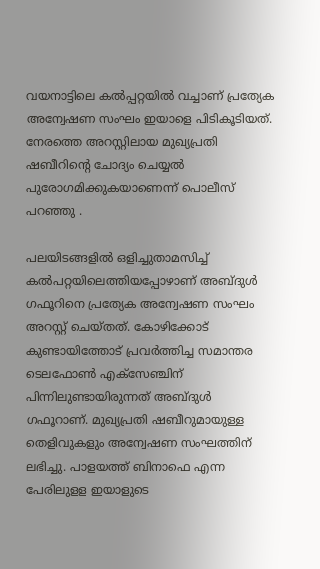വയനാട്ടിലെ കല്‍പ്പറ്റയില്‍ വച്ചാണ് പ്രത്യേക അന്വേഷണ സംഘം ഇയാളെ പിടികൂടിയത്. നേരത്തെ അറസ്റ്റിലായ മുഖ്യപ്രതി ഷബീറിന്‍റെ ചോദ്യം ചെയ്യല്‍ പുരോഗമിക്കുകയാണെന്ന് പൊലീസ് പറഞ്ഞു .

പലയിടങ്ങളില്‍ ഒളിച്ചുതാമസിച്ച്‌ കല്‍പറ്റയിലെത്തിയപ്പോഴാണ് അബ്ദുള്‍ ഗഫൂറിനെ പ്രത്യേക അന്വേഷണ സംഘം അറസ്റ്റ് ചെയ്തത്. കോഴിക്കോട് കുണ്ടായിത്തോട് പ്രവര്‍ത്തിച്ച സമാന്തര ടെലഫോണ്‍ എക്സേഞ്ചിന് പിന്നിലുണ്ടായിരുന്നത് അബ്ദുള്‍ ഗഫൂറാണ്. മുഖ്യപ്രതി ഷബീറുമായുള്ള തെളിവുകളും അന്വേഷണ സംഘത്തിന് ലഭിച്ചു. പാളയത്ത് ബിനാഫെ എന്ന പേരിലുളള ഇയാളുടെ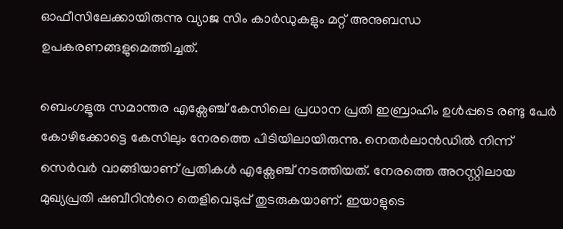ഓഫീസിലേക്കായിരുന്നു വ്യാജ സിം കാര്‍ഡുകളും മറ്റ് അനുബന്ധ ഉപകരണങ്ങളുമെത്തിച്ചത്.

ബെംഗളൂരു സമാന്തര എക്സേഞ്ച് കേസിലെ പ്രധാന പ്രതി ഇബ്രാഹിം ഉള്‍പ്പടെ രണ്ടു പേര്‍ കോഴിക്കോട്ടെ കേസിലും നേരത്തെ പിടിയിലായിരുന്നു. നെതര്‍ലാന്‍ഡില്‍ നിന്ന് സെര്‍വര്‍ വാങ്ങിയാണ് പ്രതികള്‍ എക്സേഞ്ച് നടത്തിയത്. നേരത്തെ അറസ്റ്റിലായ മുഖ്യപ്രതി ഷബീറിന്‍റെ തെളിവെടുപ്പ് തുടരുകയാണ്. ഇയാളുടെ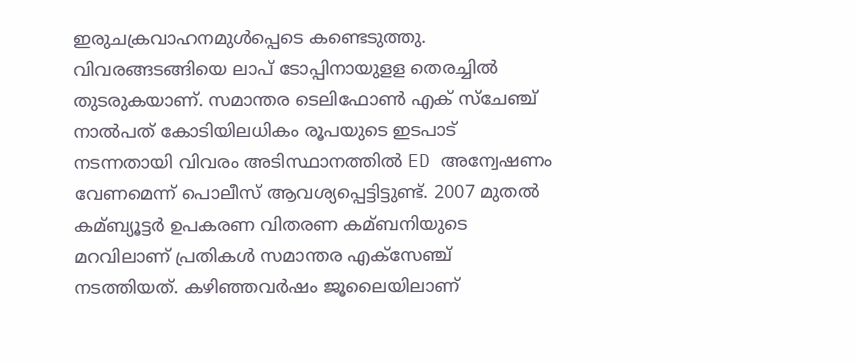ഇരുചക്രവാഹനമുള്‍പ്പെടെ കണ്ടെടുത്തു. വിവരങ്ങടങ്ങിയെ ലാപ് ടോപ്പിനായുളള തെരച്ചില്‍ തുടരുകയാണ്. സമാന്തര ടെലിഫോണ്‍ എക് സ്ചേഞ്ച് നാല്‍പത് കോടിയിലധികം രൂപയുടെ ഇടപാട് നടന്നതായി വിവരം അടിസ്ഥാനത്തില്‍ ED അന്വേഷണം വേണമെന്ന് പൊലീസ് ആവശ്യപ്പെട്ടിട്ടുണ്ട്. 2007 മുതല്‍ കമ്ബ്യൂട്ടര്‍ ഉപകരണ വിതരണ കമ്ബനിയുടെ മറവിലാണ് പ്രതികള്‍ സമാന്തര എക്സേഞ്ച് നടത്തിയത്. കഴിഞ്ഞവര്‍ഷം ജൂലൈയിലാണ്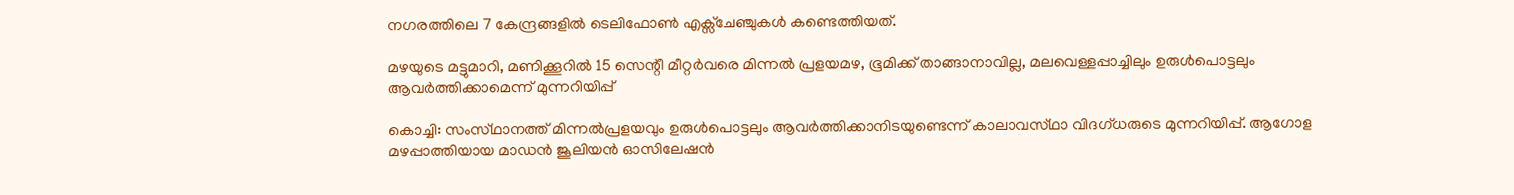നഗരത്തിലെ 7 കേന്ദ്രങ്ങളില്‍ ടെലിഫോണ്‍ എക്സ്ചേഞ്ചുകള്‍ കണ്ടെത്തിയത്.

മഴയുടെ മട്ടുമാറി, മണിക്കൂറില്‍ 15 സെന്റീ മീറ്റര്‍വരെ മിന്നല്‍ പ്രളയമഴ, ഭൂമിക്ക്‌ താങ്ങാനാവില്ല, മലവെള്ളപ്പാച്ചിലും ഉരുള്‍പൊട്ടലും ആവര്‍ത്തിക്കാമെന്ന് മുന്നറിയിപ്പ്‌

കൊച്ചി: സംസ്‌ഥാനത്ത്‌ മിന്നല്‍പ്രളയവും ഉരുള്‍പൊട്ടലും ആവര്‍ത്തിക്കാനിടയുണ്ടെന്ന്‌ കാലാവസ്‌ഥാ വിദഗ്‌ധരുടെ മുന്നറിയിപ്പ്‌. ആഗോള മഴപ്പാത്തിയായ മാഡന്‍ ജൂലിയന്‍ ഓസിലേഷന്‍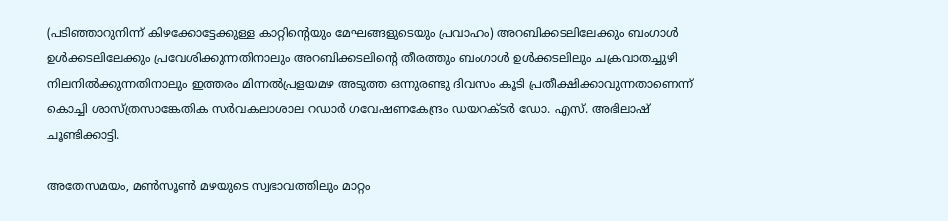(പടിഞ്ഞാറുനിന്ന്‌ കിഴക്കോട്ടേക്കുള്ള കാറ്റിന്റെയും മേഘങ്ങളുടെയും പ്രവാഹം) അറബിക്കടലിലേക്കും ബംഗാള്‍ ഉള്‍ക്കടലിലേക്കും പ്രവേശിക്കുന്നതിനാലും അറബിക്കടലിന്റെ തീരത്തും ബംഗാള്‍ ഉള്‍ക്കടലിലും ചക്രവാതച്ചുഴി നിലനില്‍ക്കുന്നതിനാലും ഇത്തരം മിന്നല്‍പ്രളയമഴ അടുത്ത ഒന്നുരണ്ടു ദിവസം കൂടി പ്രതീക്ഷിക്കാവുന്നതാണെന്ന്‌ കൊച്ചി ശാസ്‌ത്രസാങ്കേതിക സര്‍വകലാശാല റഡാര്‍ ഗവേഷണകേന്ദ്രം ഡയറക്‌ടര്‍ ഡോ. എസ്‌. അഭിലാഷ്‌ ചൂണ്ടിക്കാട്ടി.

അതേസമയം, മണ്‍സൂണ്‍ മഴയുടെ സ്വഭാവത്തിലും മാറ്റം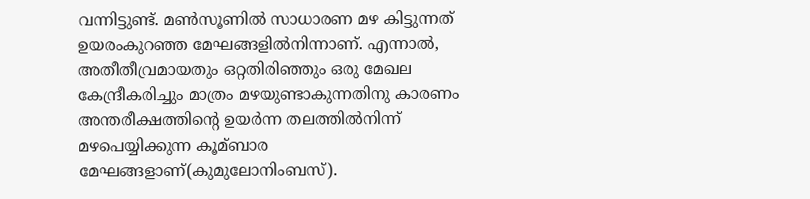വന്നിട്ടുണ്ട്‌. മണ്‍സൂണില്‍ സാധാരണ മഴ കിട്ടുന്നത്‌ ഉയരംകുറഞ്ഞ മേഘങ്ങളില്‍നിന്നാണ്‌. എന്നാല്‍, അതീതീവ്രമായതും ഒറ്റതിരിഞ്ഞും ഒരു മേഖല കേന്ദ്രീകരിച്ചും മാത്രം മഴയുണ്ടാകുന്നതിനു കാരണം അന്തരീക്ഷത്തിന്റെ ഉയര്‍ന്ന തലത്തില്‍നിന്ന്‌ മഴപെയ്യിക്കുന്ന കൂമ്ബാര മേഘങ്ങളാണ്‌(കുമുലോനിംബസ്‌).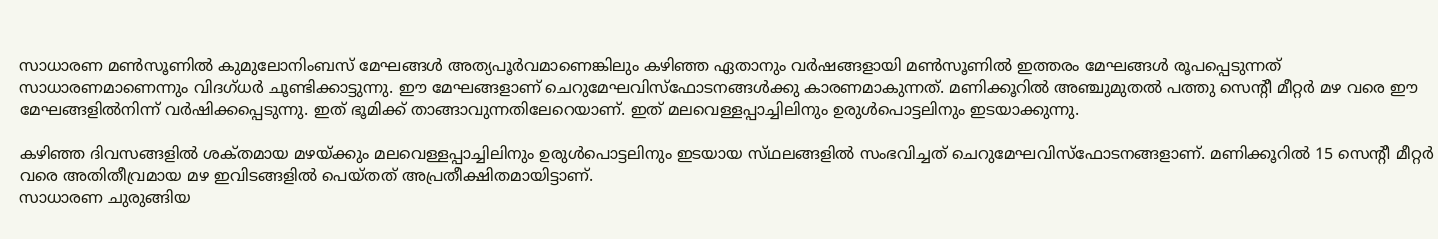സാധാരണ മണ്‍സൂണില്‍ കുമുലോനിംബസ്‌ മേഘങ്ങള്‍ അത്യപൂര്‍വമാണെങ്കിലും കഴിഞ്ഞ ഏതാനും വര്‍ഷങ്ങളായി മണ്‍സൂണില്‍ ഇത്തരം മേഘങ്ങള്‍ രൂപപ്പെടുന്നത്‌ സാധാരണമാണെന്നും വിദഗ്‌ധര്‍ ചൂണ്ടിക്കാട്ടുന്നു. ഈ മേഘങ്ങളാണ്‌ ചെറുമേഘവിസ്‌ഫോടനങ്ങള്‍ക്കു കാരണമാകുന്നത്‌. മണിക്കൂറില്‍ അഞ്ചുമുതല്‍ പത്തു സെന്റീ മീറ്റര്‍ മഴ വരെ ഈ മേഘങ്ങളില്‍നിന്ന്‌ വര്‍ഷിക്കപ്പെടുന്നു. ഇത്‌ ഭൂമിക്ക്‌ താങ്ങാവുന്നതിലേറെയാണ്‌. ഇത്‌ മലവെള്ളപ്പാച്ചിലിനും ഉരുള്‍പൊട്ടലിനും ഇടയാക്കുന്നു.

കഴിഞ്ഞ ദിവസങ്ങളില്‍ ശക്‌തമായ മഴയ്‌ക്കും മലവെള്ളപ്പാച്ചിലിനും ഉരുള്‍പൊട്ടലിനും ഇടയായ സ്‌ഥലങ്ങളില്‍ സംഭവിച്ചത്‌ ചെറുമേഘവിസ്‌ഫോടനങ്ങളാണ്‌. മണിക്കൂറില്‍ 15 സെന്റീ മീറ്റര്‍ വരെ അതിതീവ്രമായ മഴ ഇവിടങ്ങളില്‍ പെയ്‌തത്‌ അപ്രതീക്ഷിതമായിട്ടാണ്‌.
സാധാരണ ചുരുങ്ങിയ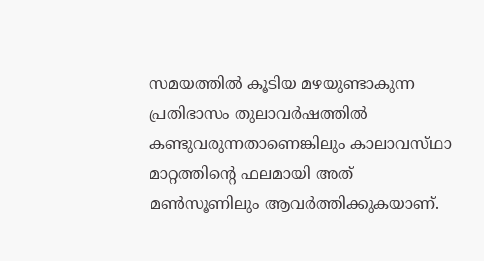സമയത്തില്‍ കൂടിയ മഴയുണ്ടാകുന്ന പ്രതിഭാസം തുലാവര്‍ഷത്തില്‍ കണ്ടുവരുന്നതാണെങ്കിലും കാലാവസ്‌ഥാ മാറ്റത്തിന്റെ ഫലമായി അത്‌ മണ്‍സൂണിലും ആവര്‍ത്തിക്കുകയാണ്‌.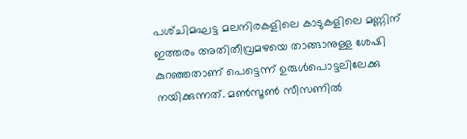പശ്‌ചിമഘട്ട മലനിരകളിലെ കാടുകളിലെ മണ്ണിന്‌ ഇത്തരം അതിതീവ്രമഴയെ താങ്ങാനുള്ള ശേഷി കുറഞ്ഞതാണ്‌ പെട്ടെന്ന്‌ ഉരുള്‍പൊട്ടലിലേക്കു നയിക്കുന്നത്‌. മണ്‍സൂണ്‍ സീസണില്‍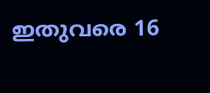ഇതുവരെ 16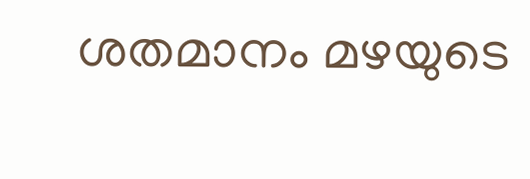ശതമാനം മഴയുടെ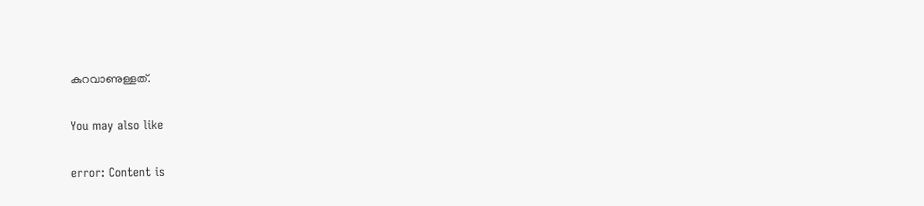കുറവാണുള്ളത്‌.

You may also like

error: Content is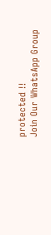protected !!
Join Our WhatsApp Group